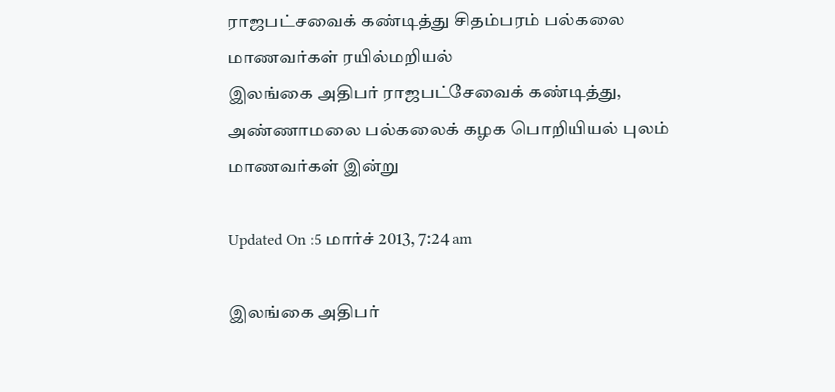ராஜபட்சவைக் கண்டித்து சிதம்பரம் பல்கலை மாணவர்கள் ரயில்மறியல்
இலங்கை அதிபர் ராஜபட்சேவைக் கண்டித்து, அண்ணாமலை பல்கலைக் கழக பொறியியல் புலம் மாணவர்கள் இன்று

Updated On :5 மார்ச் 2013, 7:24 am

இலங்கை அதிபர்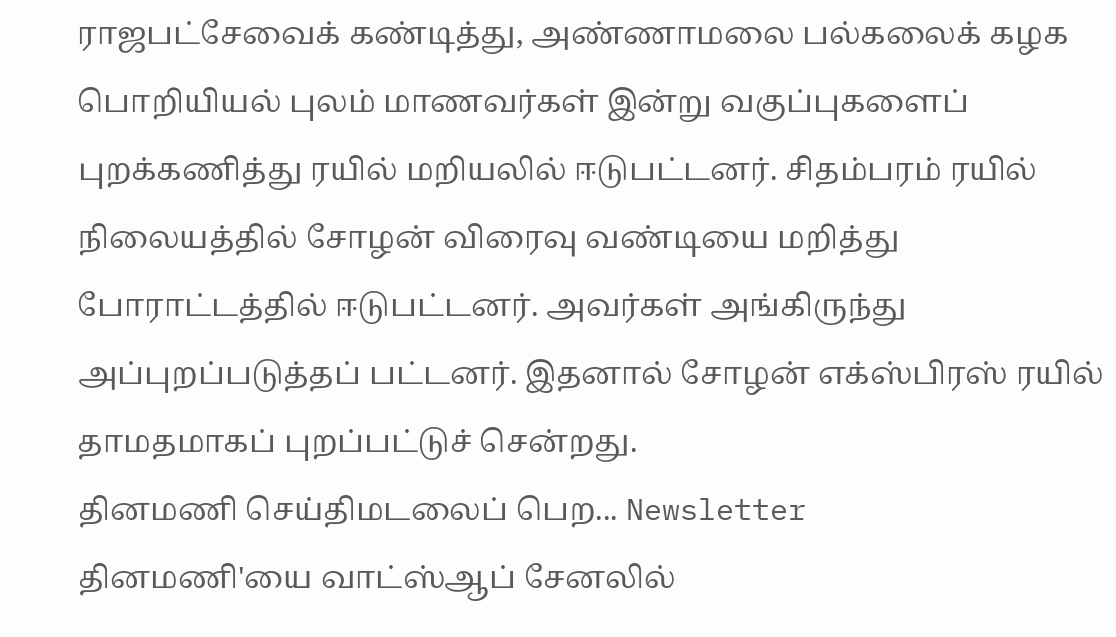ராஜபட்சேவைக் கண்டித்து, அண்ணாமலை பல்கலைக் கழக பொறியியல் புலம் மாணவர்கள் இன்று வகுப்புகளைப் புறக்கணித்து ரயில் மறியலில் ஈடுபட்டனர். சிதம்பரம் ரயில் நிலையத்தில் சோழன் விரைவு வண்டியை மறித்து போராட்டத்தில் ஈடுபட்டனர். அவர்கள் அங்கிருந்து அப்புறப்படுத்தப் பட்டனர். இதனால் சோழன் எக்ஸ்பிரஸ் ரயில் தாமதமாகப் புறப்பட்டுச் சென்றது.
தினமணி செய்திமடலைப் பெற... Newsletter
தினமணி'யை வாட்ஸ்ஆப் சேனலில்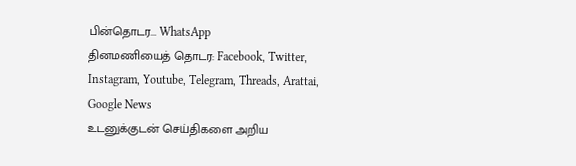பின்தொடர... WhatsApp
தினமணியைத் தொடர: Facebook, Twitter, Instagram, Youtube, Telegram, Threads, Arattai, Google News
உடனுக்குடன் செய்திகளை அறிய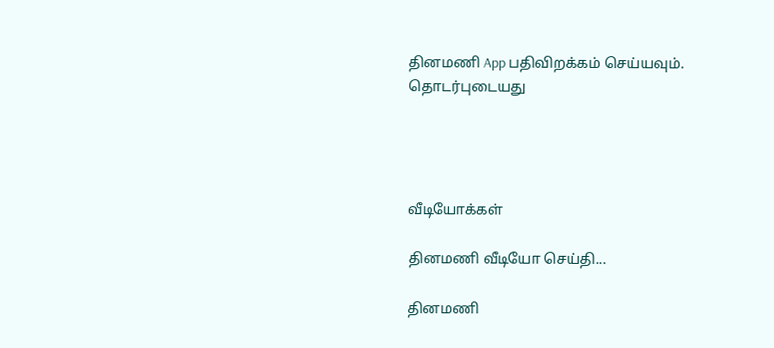தினமணி App பதிவிறக்கம் செய்யவும்.
தொடர்புடையது




வீடியோக்கள்

தினமணி வீடியோ செய்தி...

தினமணி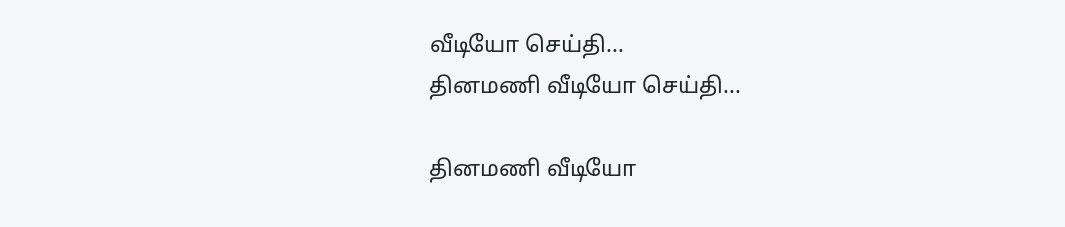வீடியோ செய்தி...
தினமணி வீடியோ செய்தி...

தினமணி வீடியோ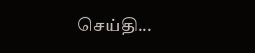செய்தி...